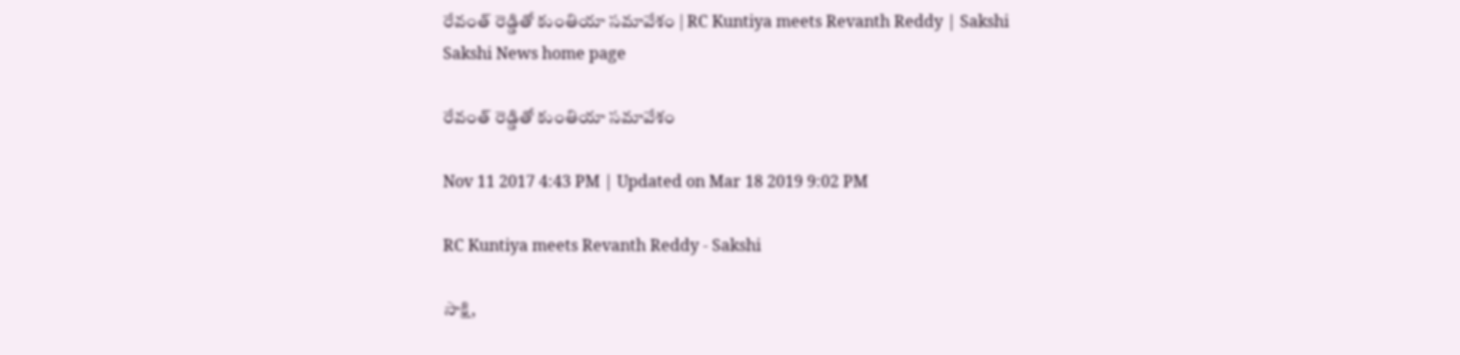రేవంత్‌ రెడ్డితో కుంతియా సమావేశం | RC Kuntiya meets Revanth Reddy | Sakshi
Sakshi News home page

రేవంత్‌ రెడ్డితో కుంతియా సమావేశం

Nov 11 2017 4:43 PM | Updated on Mar 18 2019 9:02 PM

RC Kuntiya meets Revanth Reddy - Sakshi

సాక్షి,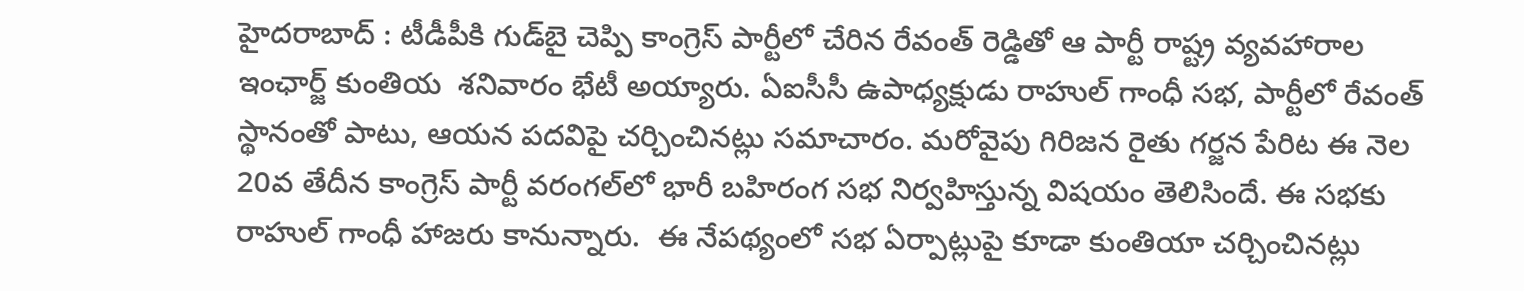హైదరాబాద్‌ : టీడీపీకి గుడ్‌బై చెప్పి కాంగ్రెస్‌ పార్టీలో చేరిన రేవంత్‌ రెడ్డితో ఆ పార్టీ రాష్ట్ర వ్యవహారాల ఇంఛార్జ్‌ కుంతియ  శనివారం భేటీ అయ్యారు. ఏఐసీసీ ఉపాధ్యక్షుడు రాహుల్‌ గాంధీ సభ, పార్టీలో రేవంత్‌ స్థానంతో పాటు, ఆయన పదవిపై చర్చించినట్లు సమాచారం. మరోవైపు గిరిజన రైతు గర్జన పేరిట ఈ నెల 20వ తేదీన కాంగ్రెస్‌ పార్టీ వరంగల్‌లో భారీ బహిరంగ సభ నిర్వహిస్తున్న విషయం తెలిసిందే. ఈ సభకు రాహుల్‌ గాంధీ హాజరు కానున్నారు.  ఈ నేపథ్యంలో సభ ఏర్పాట్లుపై కూడా కుంతియా చర్చించినట్లు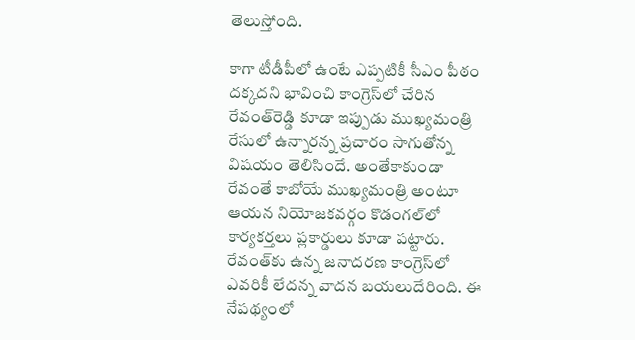తెలుస్తోంది.

కాగా టీడీపీలో ఉంటే ఎప్పటికీ సీఎం పీఠం దక్కదని భావించి కాంగ్రెస్‌లో చేరిన రేవంత్‌రెడ్డి కూడా ఇప్పుడు ముఖ్యమంత్రి రేసులో ఉన్నారన్న ప్రచారం సాగుతోన్న విషయం తెలిసిందే. అంతేకాకుండా రేవంతే కాబోయే ముఖ్యమంత్రి అంటూ ఆయన నియోజకవర్గం కొడంగల్‌లో కార్యకర్తలు ప్లకార్డులు కూడా పట్టారు. రేవంత్‌కు ఉన్న జనాదరణ కాంగ్రెస్‌లో ఎవరికీ లేదన్న వాదన బయలుదేరింది. ఈ నేపథ్యంలో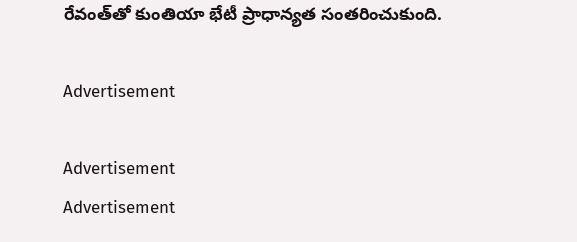రేవంత్‌తో కుంతియా భేటీ ప్రాధాన్యత సంతరించుకుంది.

Advertisement

Advertisement
Advertisement